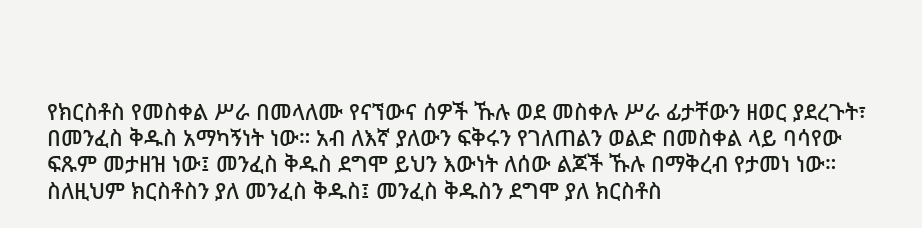የክርስቶስ የመስቀል ሥራ በመላለሙ የናኘውና ሰዎች ኹሉ ወደ መስቀሉ ሥራ ፊታቸውን ዘወር ያደረጉት፣ በመንፈስ ቅዱስ አማካኝነት ነው። አብ ለእኛ ያለውን ፍቅሩን የገለጠልን ወልድ በመስቀል ላይ ባሳየው ፍጹም መታዘዝ ነው፤ መንፈስ ቅዱስ ደግሞ ይህን እውነት ለሰው ልጆች ኹሉ በማቅረብ የታመነ ነው። ስለዚህም ክርስቶስን ያለ መንፈስ ቅዱስ፤ መንፈስ ቅዱስን ደግሞ ያለ ክርስቶስ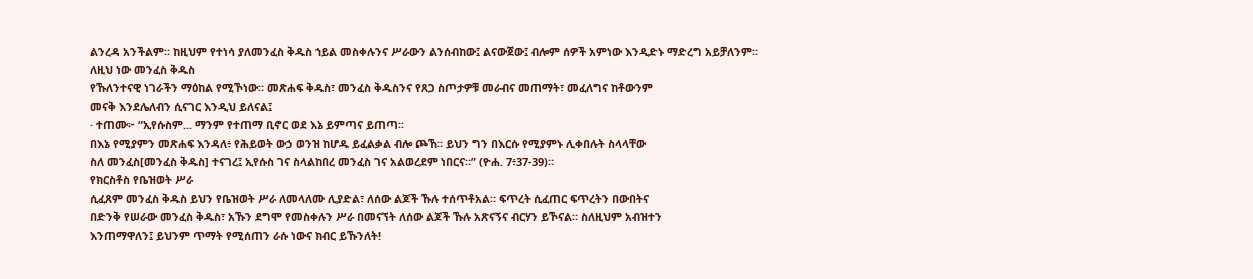ልንረዳ አንችልም። ከዚህም የተነሳ ያለመንፈስ ቅዱስ ኀይል መስቀሉንና ሥራውን ልንሰብከው፤ ልናውጀው፤ ብሎም ሰዎች አምነው እንዲድኑ ማድረግ አይቻለንም።
ለዚህ ነው መንፈስ ቅዱስ
የኹለንተናዊ ነገራችን ማዕከል የሚኾነው። መጽሐፍ ቅዱስ፣ መንፈስ ቅዱስንና የጸጋ ስጦታዎቹ መራብና መጠማት፣ መፈለግና ከቶውንም
መናቅ እንደሌለብን ሲናገር እንዲህ ይለናል፤
· ተጠሙ፦ “ኢየሱስም... ማንም የተጠማ ቢኖር ወደ እኔ ይምጣና ይጠጣ።
በእኔ የሚያምን መጽሐፍ እንዳለ፥ የሕይወት ውኃ ወንዝ ከሆዱ ይፈልቃል ብሎ ጮኸ። ይህን ግን በእርሱ የሚያምኑ ሊቀበሉት ስላላቸው
ስለ መንፈስ[መንፈስ ቅዱስ] ተናገረ፤ ኢየሱስ ገና ስላልከበረ መንፈስ ገና አልወረደም ነበርና።” (ዮሐ. 7፥37-39)።
የክርስቶስ የቤዝወት ሥራ
ሲፈጸም መንፈስ ቅዱስ ይህን የቤዝወት ሥራ ለመላለሙ ሊያድል፣ ለሰው ልጆች ኹሉ ተሰጥቶአል። ፍጥረት ሲፈጠር ፍጥረትን በውበትና
በድንቅ የሠራው መንፈስ ቅዱስ፣ አኹን ደግሞ የመስቀሉን ሥራ በመናኘት ለሰው ልጆች ኹሉ አጽናኝና ብርሃን ይኾናል። ስለዚህም አብዝተን
እንጠማዋለን፤ ይህንም ጥማት የሚሰጠን ራሱ ነውና ክብር ይኹንለት!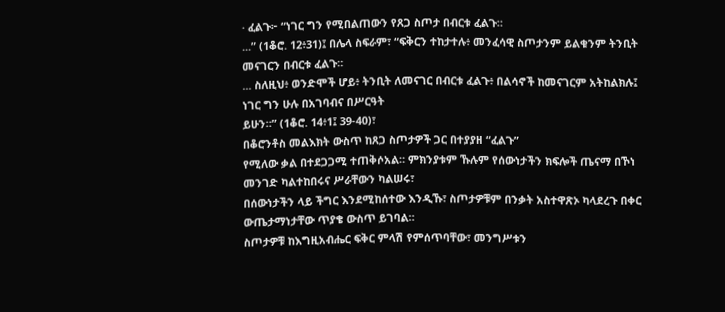· ፈልጉ፦ “ነገር ግን የሚበልጠውን የጸጋ ስጦታ በብርቱ ፈልጉ።
...” (1ቆሮ. 12፥31)፤ በሌላ ስፍራም፣ “ፍቅርን ተከታተሉ፥ መንፈሳዊ ስጦታንም ይልቁንም ትንቢት መናገርን በብርቱ ፈልጉ።
... ስለዚህ፥ ወንድሞች ሆይ፥ ትንቢት ለመናገር በብርቱ ፈልጉ፥ በልሳኖች ከመናገርም አትከልክሉ፤ ነገር ግን ሁሉ በአገባብና በሥርዓት
ይሁን።” (1ቆሮ. 14፥1፤ 39-40)፣
በቆሮንቶስ መልእክት ውስጥ ከጸጋ ስጦታዎች ጋር በተያያዘ “ፈልጉ”
የሚለው ቃል በተደጋጋሚ ተጠቅሶአል። ምክንያቱም ኹሉም የሰውነታችን ክፍሎች ጤናማ በኾነ መንገድ ካልተከበሩና ሥራቸውን ካልሠሩ፣
በሰውነታችን ላይ ችግር እንደሚከሰተው እንዲኹ፣ ስጦታዎቹም በንቃት አስተዋጽኦ ካላደረጉ በቀር ውጤታማነታቸው ጥያቄ ውስጥ ይገባል።
ስጦታዎቹ ከእግዚአብሔር ፍቅር ምላሽ የምሰጥባቸው፣ መንግሥቱን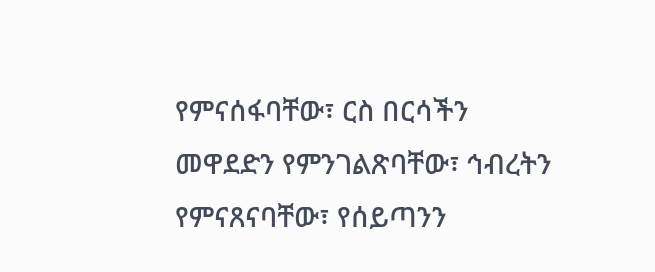የምናሰፋባቸው፣ ርስ በርሳችን መዋደድን የምንገልጽባቸው፣ ኅብረትን የምናጸናባቸው፣ የሰይጣንን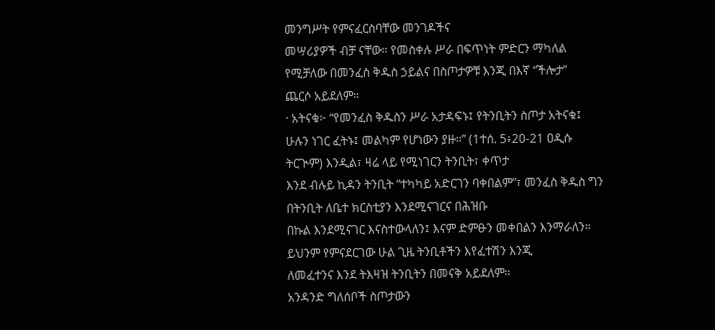መንግሥት የምናፈርስባቸው መንገዶችና
መሣሪያዎች ብቻ ናቸው። የመስቀሉ ሥራ በፍጥነት ምድርን ማካለል የሚቻለው በመንፈስ ቅዱስ ኃይልና በስጦታዎቹ እንጂ በእኛ “ችሎታ”
ጨርሶ አይደለም።
· አትናቁ፦ “የመንፈስ ቅዱስን ሥራ አታዳፍኑ፤ የትንቢትን ስጦታ አትናቁ፤
ሁሉን ነገር ፈትኑ፤ መልካም የሆነውን ያዙ።” (1ተሰ. 5፥20-21 ዐዲሱ ትርጒም) እንዲል፣ ዛሬ ላይ የሚነገርን ትንቢት፣ ቀጥታ
እንደ ብሉይ ኪዳን ትንቢት “ተካካይ አድርገን ባቀበልም”፣ መንፈስ ቅዱስ ግን በትንቢት ለቤተ ክርስቲያን እንደሚናገርና በሕዝቡ
በኩል እንደሚናገር እናስተውላለን፤ እናም ድምፁን መቀበልን እንማራለን። ይህንም የምናደርገው ሁል ጊዜ ትንቢቶችን እየፈተሽን እንጂ
ለመፈተንና እንደ ትእዛዝ ትንቢትን በመናቅ አይደለም።
አንዳንድ ግለሰቦች ስጦታውን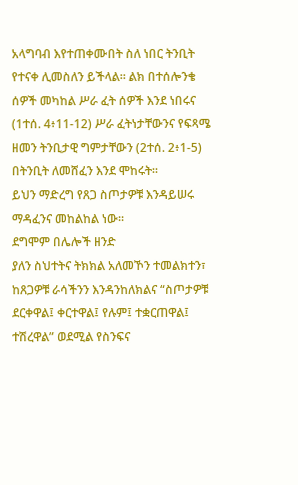አላግባብ እየተጠቀሙበት ስለ ነበር ትንቢት የተናቀ ሊመስለን ይችላል። ልክ በተሰሎንቄ ሰዎች መካከል ሥራ ፈት ሰዎች እንደ ነበሩና
(1ተሰ. 4፥11-12) ሥራ ፈትነታቸውንና የፍጻሜ ዘመን ትንቢታዊ ግምታቸውን (2ተሰ. 2፥1-5) በትንቢት ለመሸፈን እንደ ሞከሩት።
ይህን ማድረግ የጸጋ ስጦታዎቹ እንዳይሠሩ ማዳፈንና መከልከል ነው።
ደግሞም በሌሎች ዘንድ
ያለን ስህተትና ትክክል አለመኾን ተመልክተን፣ ከጸጋዎቹ ራሳችንን እንዳንከለክልና “ስጦታዎቹ ደርቀዋል፤ ቀርተዋል፤ የሉም፤ ተቋርጠዋል፤
ተሽረዋል” ወደሚል የስንፍና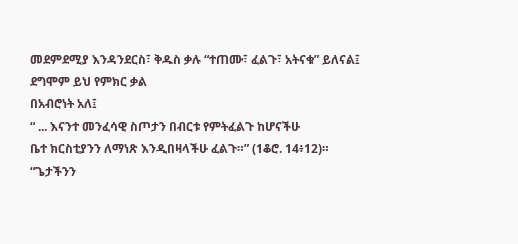መደምደሚያ እንዳንደርስ፣ ቅዱስ ቃሉ “ተጠሙ፣ ፈልጉ፣ አትናቁ” ይለናል፤ ደግሞም ይህ የምክር ቃል
በአብሮነት አለ፤
“ ... እናንተ መንፈሳዊ ስጦታን በብርቱ የምትፈልጉ ከሆናችሁ
ቤተ ክርስቲያንን ለማነጽ እንዲበዛላችሁ ፈልጉ።” (1ቆሮ. 14፥12)።
“ጌታችንን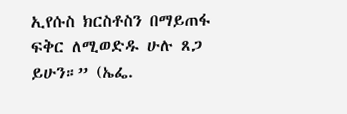ኢየሱስ ክርስቶስን በማይጠፋ ፍቅር ለሚወድዱ ሁሉ ጸጋ
ይሁን።” (ኤፌ.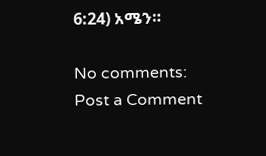6:24) አሜን።

No comments:
Post a Comment